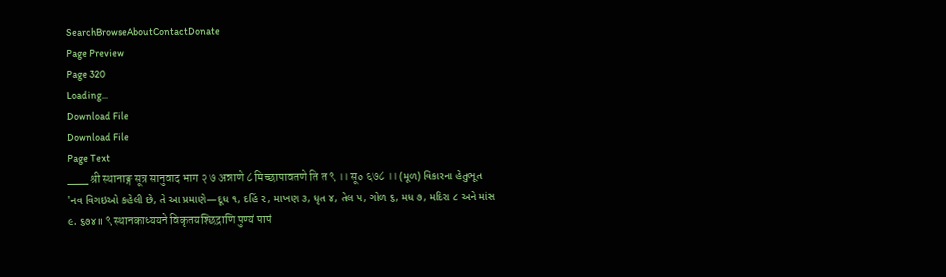SearchBrowseAboutContactDonate
Page Preview
Page 320
Loading...
Download File
Download File
Page Text
___ श्री स्थानाङ्ग सूत्र सानुवाद भाग २ ७ अन्नाणे ८ मिच्छापावतणे ति त ९ ।। सू० ६७८ ।। (મૂળ) વિકારના હેતુભૂત 'નવ વિગઇઓ કહેલી છે, તે આ પ્રમાણે—દૂધ ૧, દહિં ૨, માખણ ૩, ધૃત ૪, તેલ ૫, ગોળ ૬, મધ ૭, મદિરા ૮ અને માંસ ૯. ૬૭૪॥ ९ स्थानकाध्ययने विकृतयश्छिद्राणि पुण्यं पापं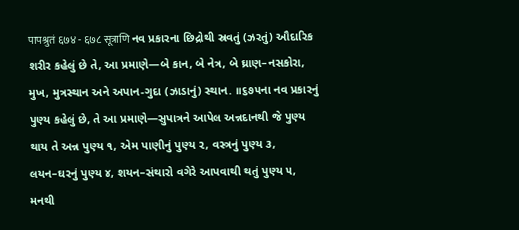पापश्रुतं ६७४ - ६७८ सूत्राणि નવ પ્રકારના છિદ્રોથી સ્રવતું (ઝરતું) ઔદારિક શરીર કહેલું છે તે, આ પ્રમાણે—બે કાન, બે નેત્ર, બે ઘ્રાણ–નસકોરા, મુખ, મુત્રસ્થાન અને અપાન-ગુદા (ઝાડાનું) સ્થાન. ॥૬૭૫ના નવ પ્રકારનું પુણ્ય કહેલું છે, તે આ પ્રમાણે—સુપાત્રને આપેલ અન્નદાનથી જે પુણ્ય થાય તે અન્ન પુણ્ય ૧, એમ પાણીનું પુણ્ય ૨, વસ્ત્રનું પુણ્ય ૩, લયન–ઘરનું પુણ્ય ૪, શયન–સંથારો વગેરે આપવાથી થતું પુણ્ય ૫, મનથી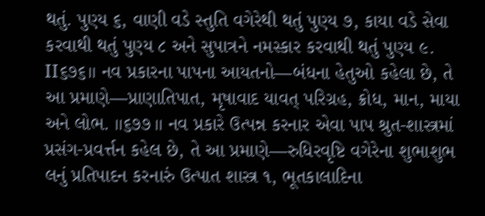થતું. પુણ્ય ૬, વાણી વડે સ્તુતિ વગેરેથી થતું પુણ્ય ૭, કાયા વડે સેવા કરવાથી થતું પુણ્ય ૮ અને સુપાત્રને નમસ્કાર કરવાથી થતું પુણ્ય ૯. II૬૭૬॥ નવ પ્રકારના પાપના આયતનો—બંધના હેતુઓ કહેલા છે, તે આ પ્રમાણે—પ્રાણાતિપાત, મૃષાવાદ યાવત્ પરિગ્રહ, ક્રોધ, માન, માયા અને લોભ. ।।૬૭૭।। નવ પ્રકારે ઉત્પન્ન કરનાર એવા પાપ શ્રુત-શાસ્ત્રમાં પ્રસંગ-પ્રવર્ત્તન કહેલ છે, તે આ પ્રમાણે—રુધિરવૃષ્ટિ વગેરેના શુભાશુભ લનું પ્રતિપાદન કરનારું ઉત્પાત શાસ્ત્ર ૧, ભૂતકાલાદિના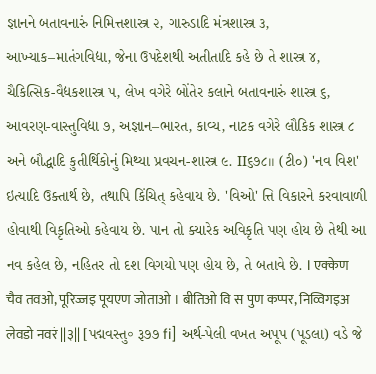જ્ઞાનને બતાવનારું નિમિત્તશાસ્ત્ર ૨, ગારુડાદિ મંત્રશાસ્ત્ર ૩, આખ્યાક–માતંગવિદ્યા, જેના ઉપદેશથી અતીતાદિ કહે છે તે શાસ્ત્ર ૪, ચૈકિત્સિક-વૈદ્યકશાસ્ત્ર ૫, લેખ વગેરે બોંતેર કલાને બતાવનારું શાસ્ત્ર ૬, આવરણ-વાસ્તુવિદ્યા ૭, અજ્ઞાન–ભારત, કાવ્ય, નાટક વગેરે લૌકિક શાસ્ત્ર ૮ અને બૌદ્ધાદિ કુતીર્થિકોનું મિથ્યા પ્રવચન-શાસ્ત્ર ૯. II૬૭૮॥ (ટી૦) 'નવ વિશ' ઇત્યાદિ ઉક્તાર્થ છે, તથાપિ કિંચિત્ કહેવાય છે. 'વિઓ' ત્તિ વિકારને કરવાવાળી હોવાથી વિકૃતિઓ કહેવાય છે. પાન તો ક્યારેક અવિકૃતિ પણ હોય છે તેથી આ નવ કહેલ છે, નહિતર તો દશ વિગયો પણ હોય છે, તે બતાવે છે. I एक्केण चैव तवओ, पूरिज्जइ पूयएण जोताओ । बीतिओ वि स पुण कप्पर, निव्विगइअ लेवडो नवरं ||३|| [પદ્મવસ્તુ॰ રૂ૭૭ fi] અર્થ-પેલી વખત અપૂપ (પૂડલા) વડે જે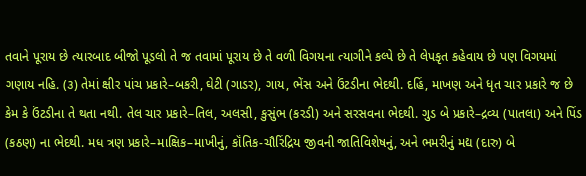તવાને પૂરાય છે ત્યારબાદ બીજો પૂડલો તે જ તવામાં પૂરાય છે તે વળી વિગયના ત્યાગીને કલ્પે છે તે લેપકૃત કહેવાય છે પણ વિગયમાં ગણાય નહિ. (૩) તેમાં ક્ષીર પાંચ પ્રકારે–બકરી, ઘેટી (ગાડર), ગાય, ભેંસ અને ઉંટડીના ભેદથી. દહિં, માખણ અને ધૃત ચાર પ્રકારે જ છે કેમ કે ઉંટડીના તે થતા નથી. તેલ ચાર પ્રકારે–તિલ, અલસી, કુસુંભ (કરડી) અને સરસવના ભેદથી. ગુડ બે પ્રકારે–દ્રવ્ય (પાતલા) અને પિંડ (કઠણ) ના ભેદથી. મધ ત્રણ પ્રકારે–માક્ષિક–માખીનું, કૉંતિક-ચૌરિંદ્રિય જીવની જાતિવિશેષનું, અને ભમરીનું મદ્ય (દારુ) બે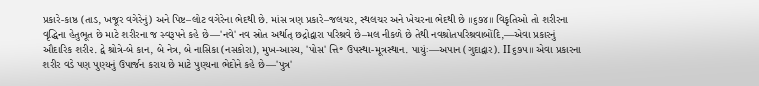પ્રકારે-કાષ્ઠ (તાડ, ખજૂર વગેરેનું) અને પિષ્ટ–લોટ વગેરેના ભેદથી છે. માંસ ત્રણ પ્રકારે–જલચર, સ્થલચર અને ખેચરના ભેદથી છે ।।૬૭૪।। વિકૃતિઓ તો શરીરના વૃદ્ધિના હેતુભૂત છે માટે શરીરના જ સ્વરૂપને કહે છે—'નવે' નવ સ્રોત અર્થાત્ છદ્રોદ્વારા પરિશ્રવે છે–મલ નીકળે છે તેથી નવશ્રોતપરિશ્રવાબોંદિ,—એવા પ્રકારનું ઔદારિક શરી૨. દ્વે શ્રોત્રે-બે કાન, બે નેત્ર, બે નાસિકા (નસકોરા), મુખ-આસ્ય, 'પોસ' ત્તિ॰ ઉપસ્થા-મૂત્રસ્થાન. પાયુંઃ—અપાન (ગુદાદ્વાર). II૬૭૫॥ એવા પ્રકારના શરીર વડે પણ પુણ્યનું ઉપાર્જન કરાય છે માટે પુણ્યના ભેદોને કહે છે—'પુત્ર'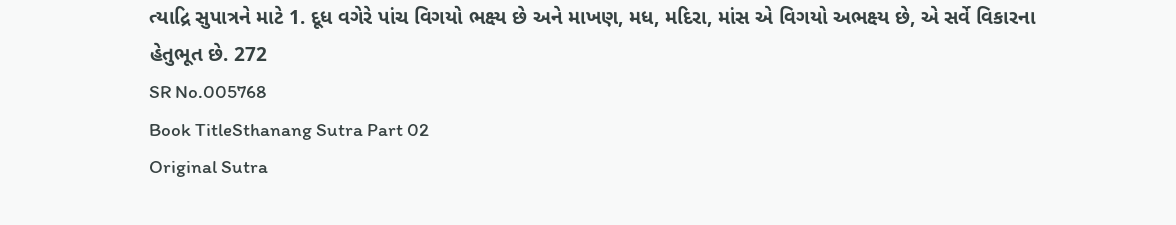ત્યાદ્રિ સુપાત્રને માટે 1. દૂધ વગેરે પાંચ વિગયો ભક્ષ્ય છે અને માખણ, મધ, મદિરા, માંસ એ વિગયો અભક્ષ્ય છે, એ સર્વે વિકારના હેતુભૂત છે. 272
SR No.005768
Book TitleSthanang Sutra Part 02
Original Sutra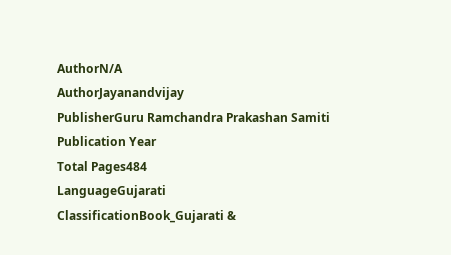AuthorN/A
AuthorJayanandvijay
PublisherGuru Ramchandra Prakashan Samiti
Publication Year
Total Pages484
LanguageGujarati
ClassificationBook_Gujarati &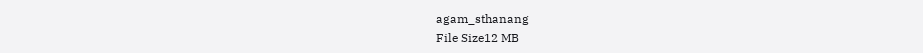agam_sthanang
File Size12 MB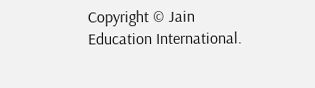Copyright © Jain Education International.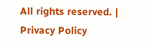All rights reserved. | Privacy Policy